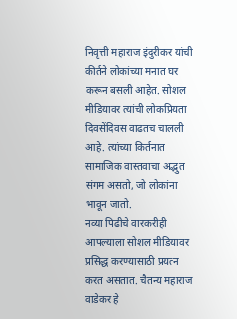निवृत्ती महाराज इंदुरीकर यांची कीर्तने लोकांच्या मनात घर करून बसली आहेत. सोशल मीडियावर त्यांची लोकप्रियता दिवसेंदिवस वाढतच चालली आहे. त्यांच्या किर्तनात सामाजिक वास्तवाचा अद्भुत संगम असतो, जो लोकांना भावून जातो.
नव्या पिढीचे वारकरीही आपल्याला सोशल मीडियावर प्रसिद्ध करण्यासाठी प्रयत्न करत असतात. चैतन्य महाराज वाडेकर हे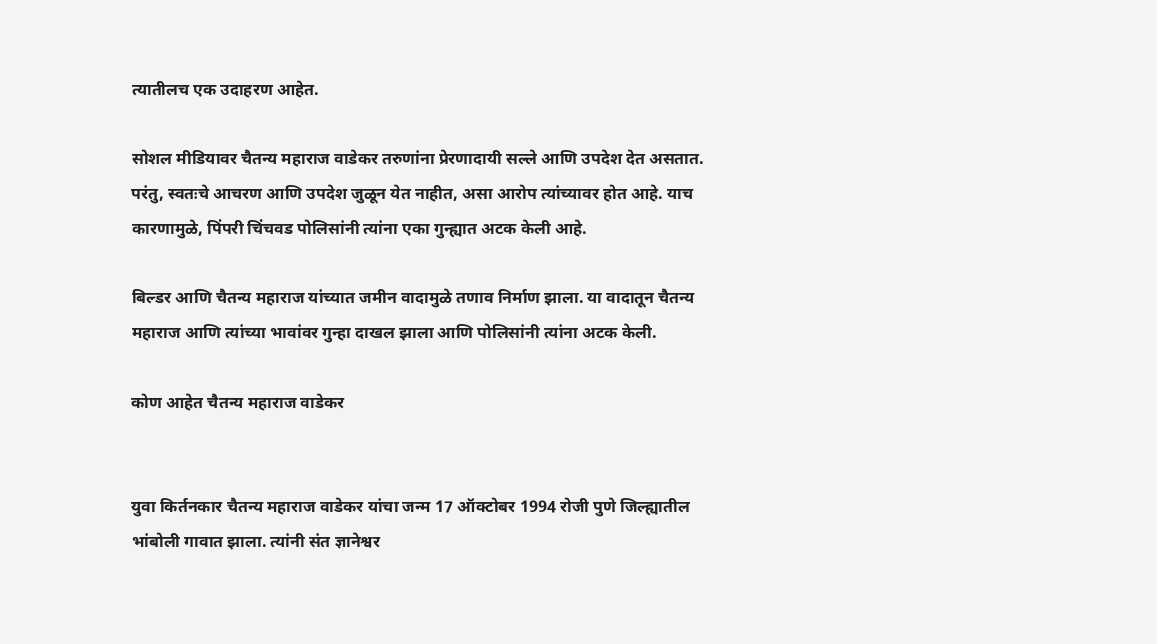त्यातीलच एक उदाहरण आहेत.

सोशल मीडियावर चैतन्य महाराज वाडेकर तरुणांना प्रेरणादायी सल्ले आणि उपदेश देत असतात. परंतु, स्वतःचे आचरण आणि उपदेश जुळून येत नाहीत, असा आरोप त्यांच्यावर होत आहे. याच कारणामुळे, पिंपरी चिंचवड पोलिसांनी त्यांना एका गुन्ह्यात अटक केली आहे.

बिल्डर आणि चैतन्य महाराज यांच्यात जमीन वादामुळे तणाव निर्माण झाला. या वादातून चैतन्य महाराज आणि त्यांच्या भावांवर गुन्हा दाखल झाला आणि पोलिसांनी त्यांना अटक केली.

कोण आहेत चैतन्य महाराज वाडेकर


युवा किर्तनकार चैतन्य महाराज वाडेकर यांचा जन्म 17 ऑक्टोबर 1994 रोजी पुणे जिल्ह्यातील भांबोली गावात झाला. त्यांनी संत ज्ञानेश्वर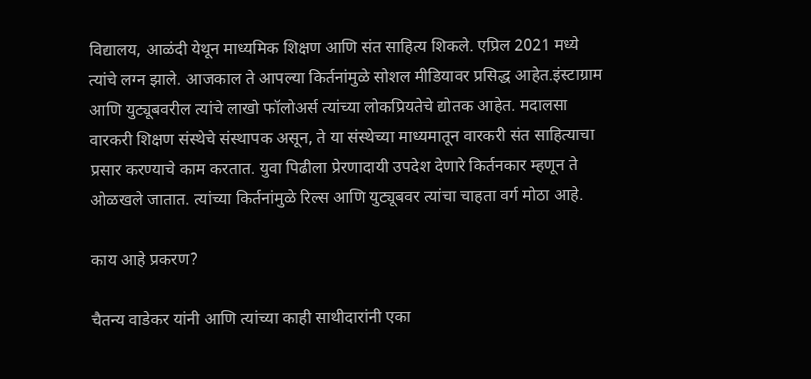विद्यालय, आळंदी येथून माध्यमिक शिक्षण आणि संत साहित्य शिकले. एप्रिल 2021 मध्ये त्यांचे लग्न झाले. आजकाल ते आपल्या किर्तनांमुळे सोशल मीडियावर प्रसिद्ध आहेत.इंस्टाग्राम आणि युट्यूबवरील त्यांचे लाखो फॉलोअर्स त्यांच्या लोकप्रियतेचे द्योतक आहेत. मदालसा वारकरी शिक्षण संस्थेचे संस्थापक असून, ते या संस्थेच्या माध्यमातून वारकरी संत साहित्याचा प्रसार करण्याचे काम करतात. युवा पिढीला प्रेरणादायी उपदेश देणारे किर्तनकार म्हणून ते ओळखले जातात. त्यांच्या किर्तनांमुळे रिल्स आणि युट्यूबवर त्यांचा चाहता वर्ग मोठा आहे.

काय आहे प्रकरण?

चैतन्य वाडेकर यांनी आणि त्यांच्या काही साथीदारांनी एका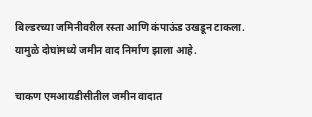बिल्डरच्या जमिनीवरील रस्ता आणि कंपाऊंड उखडून टाकला. यामुळे दोघांमध्ये जमीन वाद निर्माण झाला आहे.

चाकण एमआयडीसीतील जमीन वादात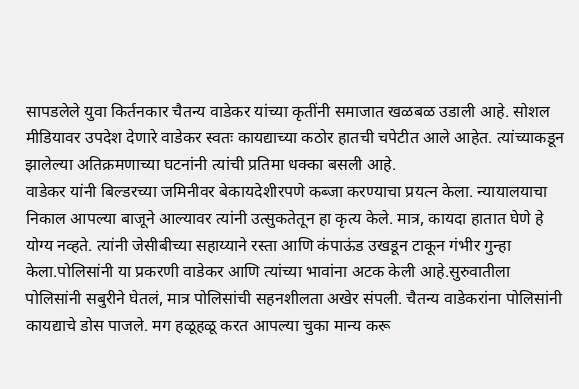सापडलेले युवा किर्तनकार चैतन्य वाडेकर यांच्या कृतींनी समाजात खळबळ उडाली आहे. सोशल मीडियावर उपदेश देणारे वाडेकर स्वतः कायद्याच्या कठोर हातची चपेटीत आले आहेत. त्यांच्याकडून झालेल्या अतिक्रमणाच्या घटनांनी त्यांची प्रतिमा धक्का बसली आहे.
वाडेकर यांनी बिल्डरच्या जमिनीवर बेकायदेशीरपणे कब्जा करण्याचा प्रयत्न केला. न्यायालयाचा निकाल आपल्या बाजूने आल्यावर त्यांनी उत्सुकतेतून हा कृत्य केले. मात्र, कायदा हातात घेणे हे योग्य नव्हते. त्यांनी जेसीबीच्या सहाय्याने रस्ता आणि कंपाऊंड उखडून टाकून गंभीर गुन्हा केला.पोलिसांनी या प्रकरणी वाडेकर आणि त्यांच्या भावांना अटक केली आहे.सुरुवातीला पोलिसांनी सबुरीने घेतलं, मात्र पोलिसांची सहनशीलता अखेर संपली. चैतन्य वाडेकरांना पोलिसांनी कायद्याचे डोस पाजले. मग हळूहळू करत आपल्या चुका मान्य करू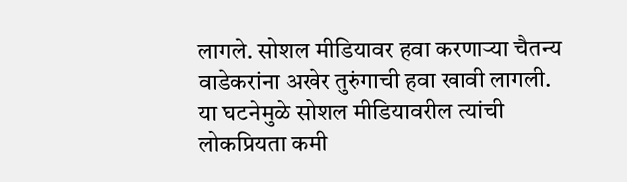लागले. सोशल मीडियावर हवा करणाऱ्या चैतन्य वाडेकरांना अखेर तुरुंगाची हवा खावी लागली. या घटनेमुळे सोशल मीडियावरील त्यांची लोकप्रियता कमी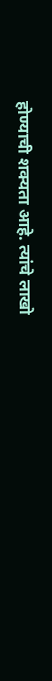होण्याची शक्यता आहे. त्यांचे लाखो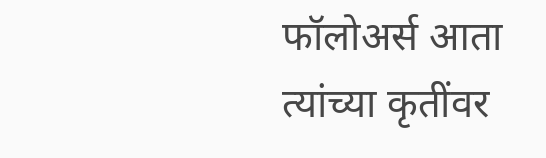फॉलोअर्स आता त्यांच्या कृतींवर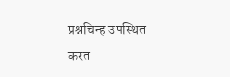प्रश्नचिन्ह उपस्थित करत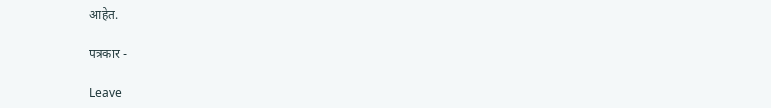आहेत.

पत्रकार -

Leave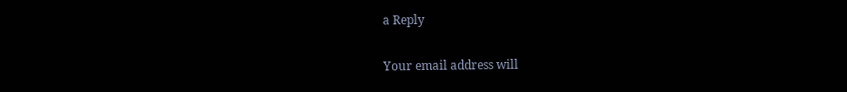a Reply

Your email address will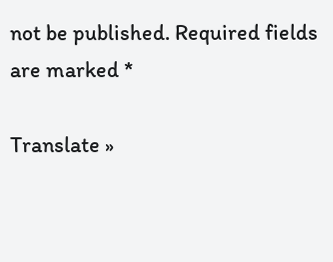not be published. Required fields are marked *

Translate »